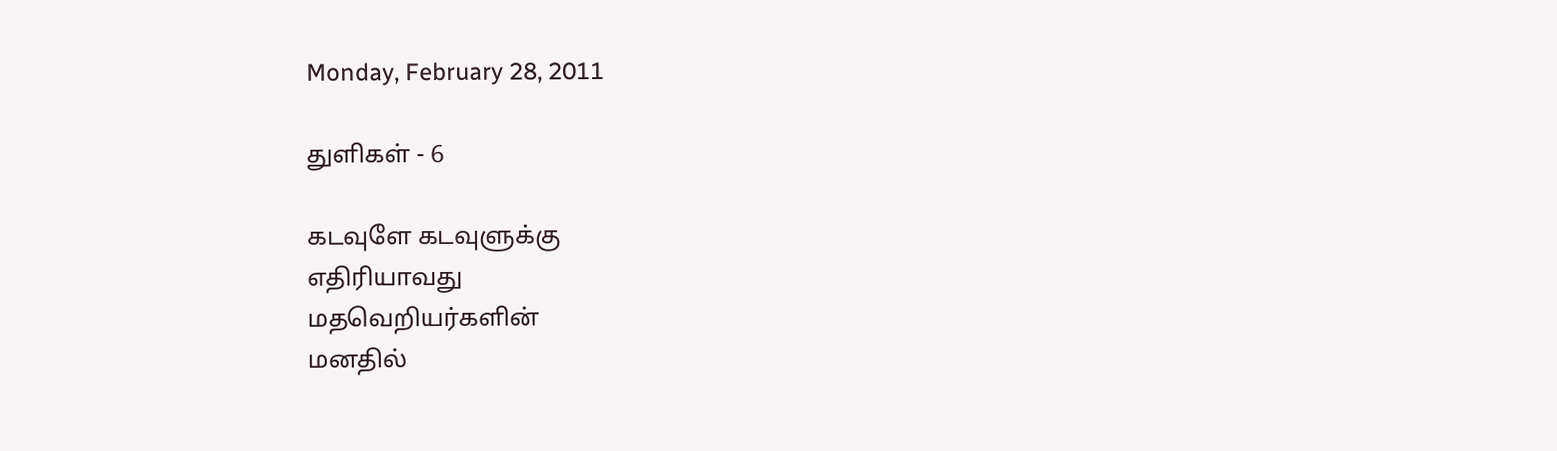Monday, February 28, 2011

துளிகள் - 6

கடவுளே கடவுளுக்கு
எதிரியாவது
மதவெறியர்களின்
மனதில்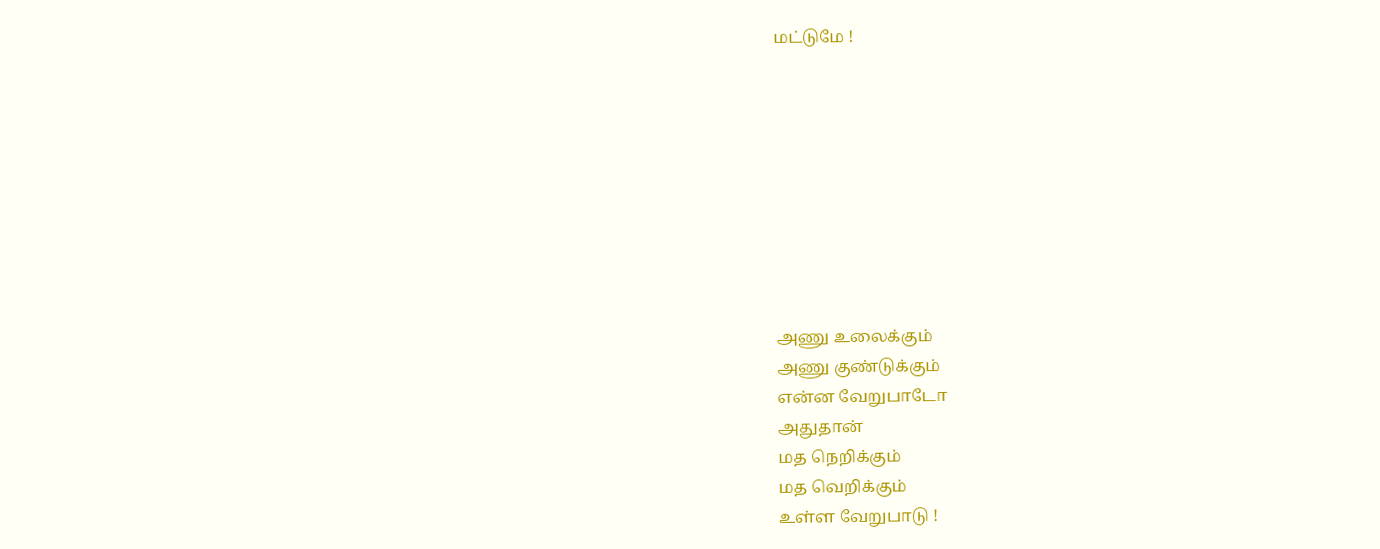மட்டுமே !









அணு உலைக்கும்
அணு குண்டுக்கும்
என்ன வேறுபாடோ
அதுதான்
மத நெறிக்கும்
மத வெறிக்கும்
உள்ள வேறுபாடு !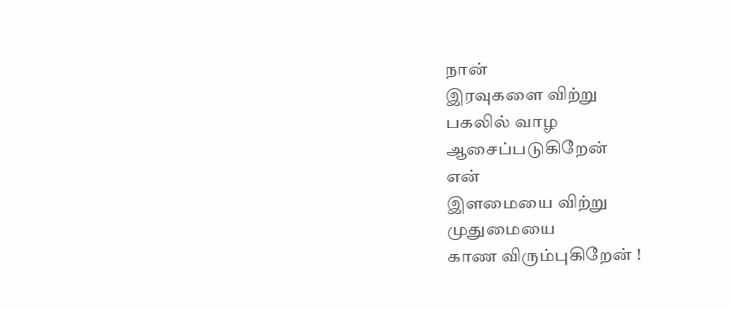நான்
இரவுகளை விற்று
பகலில் வாழ
ஆசைப்படுகிறேன்
என்
இளமையை விற்று
முதுமையை
காண விரும்புகிறேன் !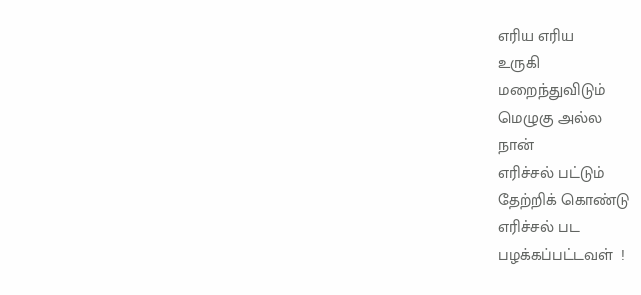எரிய எரிய
உருகி
மறைந்துவிடும்
மெழுகு அல்ல
நான்
எரிச்சல் பட்டும்
தேற்றிக் கொண்டு
எரிச்சல் பட
பழக்கப்பட்டவள்  !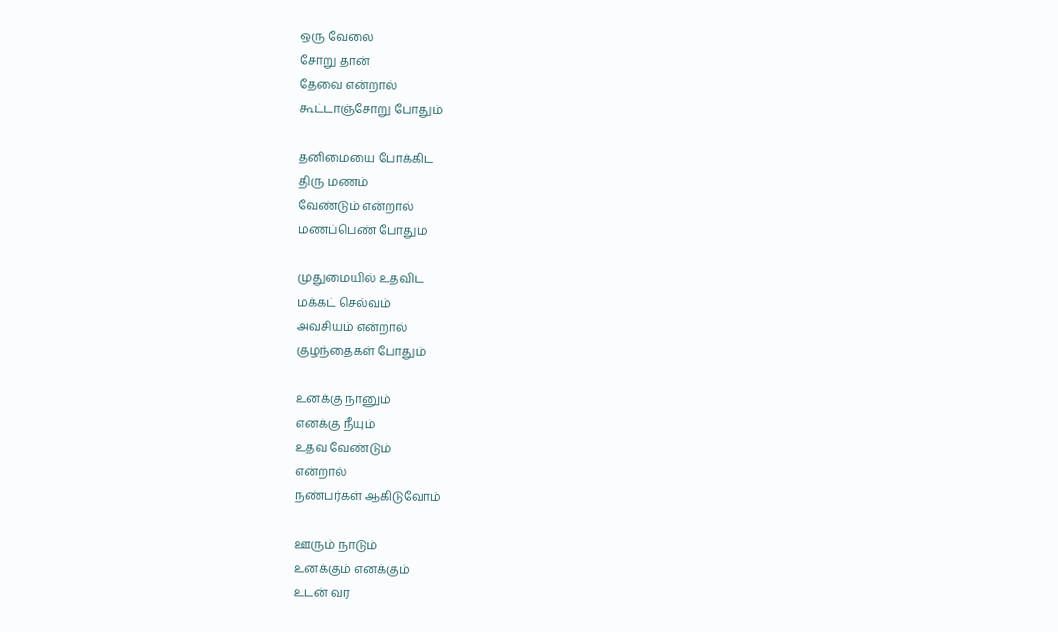ஒரு வேலை
சோறு தான்
தேவை என்றால்
கூட்டாஞ்சோறு போதும்

தனிமையை போக்கிட
திரு மணம்
வேண்டும் என்றால்
மணப்பெண் போதும

முதுமையில் உதவிட
மக்கட் செல்வம்
அவசியம் என்றால்
குழந்தைகள் போதும்

உனக்கு நானும்
எனக்கு நீயும்
உதவ வேண்டும்
என்றால்
நண்பர்கள் ஆகிடுவோம்

ஊரும் நாடும்
உனக்கும் எனக்கும்
உடன் வர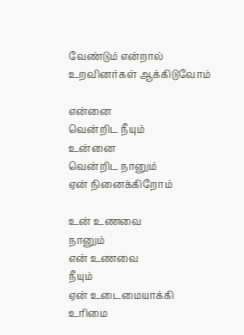வேண்டும் என்றால்
உறவினர்கள் ஆக்கிடுவோம்

என்னை
வென்றிட நீயும்
உன்னை
வென்றிட நானும்
ஏன் நினைக்கிறோம்

உன் உணவை
நானும்
என் உணவை
நீயும்
ஏன் உடைமையாக்கி
உரிமை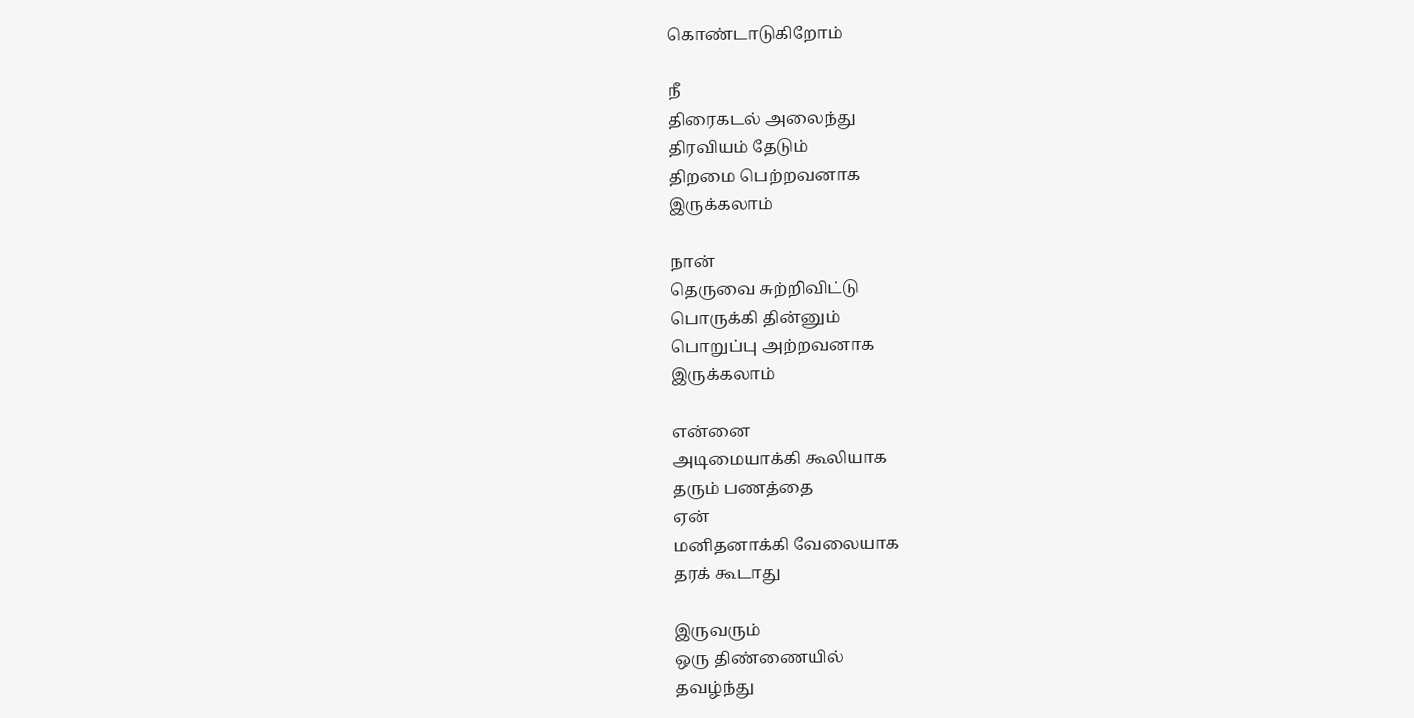கொண்டாடுகிறோம்

நீ
திரைகடல் அலைந்து
திரவியம் தேடும்
திறமை பெற்றவனாக
இருக்கலாம்

நான்
தெருவை சுற்றிவிட்டு
பொருக்கி தின்னும்
பொறுப்பு அற்றவனாக
இருக்கலாம்

என்னை
அடிமையாக்கி கூலியாக
தரும் பணத்தை
ஏன்
மனிதனாக்கி வேலையாக
தரக் கூடாது

இருவரும்
ஒரு திண்ணையில்
தவழ்ந்து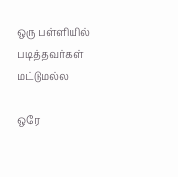ஒரு பள்ளியில்
படித்தவர்கள் மட்டுமல்ல

ஒரே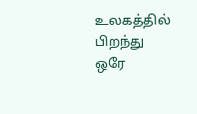உலகத்தில்
பிறந்து
ஒரே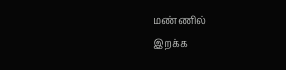மண்ணில்
இறக்க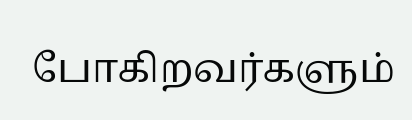போகிறவர்களும்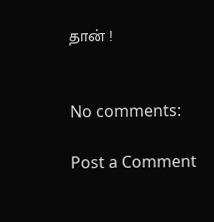தான் !


No comments:

Post a Comment